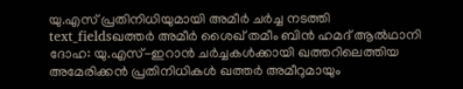യു.എസ് പ്രതിനിധിയുമായി അമീർ ചർച്ച നടത്തി
text_fieldsഖത്തർ അമീർ ശൈഖ് തമീം ബിൻ ഹമദ് ആൽഥാനി
ദോഹ: യു.എസ്-ഇറാൻ ചർച്ചകൾക്കായി ഖത്തറിലെത്തിയ അമേരിക്കൻ പ്രതിനിധികൾ ഖത്തർ അമീറുമായും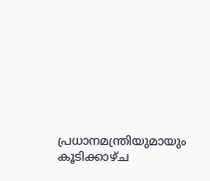പ്രധാനമന്ത്രിയുമായും കൂടിക്കാഴ്ച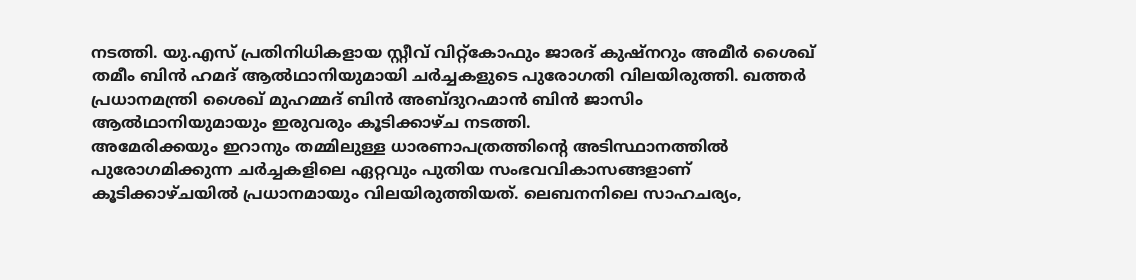നടത്തി. യു.എസ് പ്രതിനിധികളായ സ്റ്റീവ് വിറ്റ്കോഫും ജാരദ് കുഷ്നറും അമീർ ശൈഖ് തമീം ബിൻ ഹമദ് ആൽഥാനിയുമായി ചർച്ചകളുടെ പുരോഗതി വിലയിരുത്തി. ഖത്തർ പ്രധാനമന്ത്രി ശൈഖ് മുഹമ്മദ് ബിൻ അബ്ദുറഹ്മാൻ ബിൻ ജാസിം ആൽഥാനിയുമായും ഇരുവരും കൂടിക്കാഴ്ച നടത്തി.
അമേരിക്കയും ഇറാനും തമ്മിലുള്ള ധാരണാപത്രത്തിന്റെ അടിസ്ഥാനത്തിൽ പുരോഗമിക്കുന്ന ചർച്ചകളിലെ ഏറ്റവും പുതിയ സംഭവവികാസങ്ങളാണ് കൂടിക്കാഴ്ചയിൽ പ്രധാനമായും വിലയിരുത്തിയത്. ലെബനനിലെ സാഹചര്യം,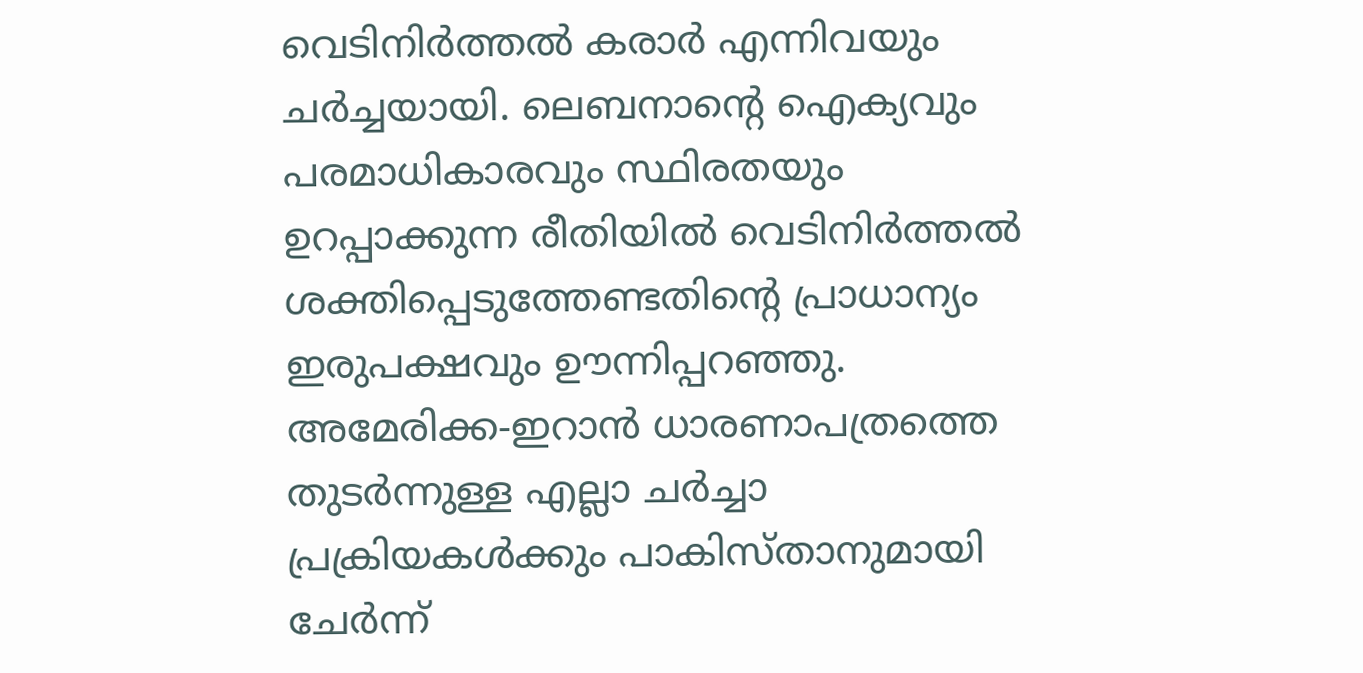വെടിനിർത്തൽ കരാർ എന്നിവയും ചർച്ചയായി. ലെബനാന്റെ ഐക്യവും പരമാധികാരവും സ്ഥിരതയും ഉറപ്പാക്കുന്ന രീതിയിൽ വെടിനിർത്തൽ ശക്തിപ്പെടുത്തേണ്ടതിന്റെ പ്രാധാന്യം ഇരുപക്ഷവും ഊന്നിപ്പറഞ്ഞു. അമേരിക്ക-ഇറാൻ ധാരണാപത്രത്തെ തുടർന്നുള്ള എല്ലാ ചർച്ചാ പ്രക്രിയകൾക്കും പാകിസ്താനുമായി ചേർന്ന്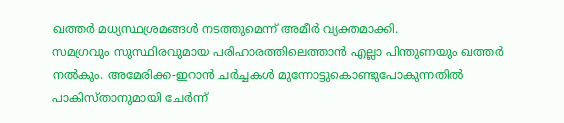ഖത്തർ മധ്യസ്ഥശ്രമങ്ങൾ നടത്തുമെന്ന് അമീർ വ്യക്തമാക്കി.
സമഗ്രവും സുസ്ഥിരവുമായ പരിഹാരത്തിലെത്താൻ എല്ലാ പിന്തുണയും ഖത്തർ നൽകും. അമേരിക്ക-ഇറാൻ ചർച്ചകൾ മുന്നോട്ടുകൊണ്ടുപോകുന്നതിൽ പാകിസ്താനുമായി ചേർന്ന്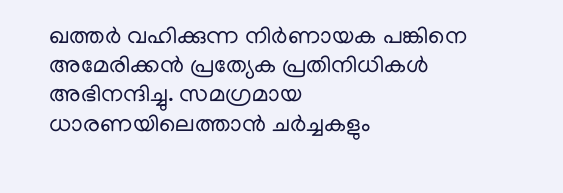ഖത്തർ വഹിക്കുന്ന നിർണായക പങ്കിനെ അമേരിക്കൻ പ്രത്യേക പ്രതിനിധികൾ അഭിനന്ദിച്ചു. സമഗ്രമായ ധാരണയിലെത്താൻ ചർച്ചകളും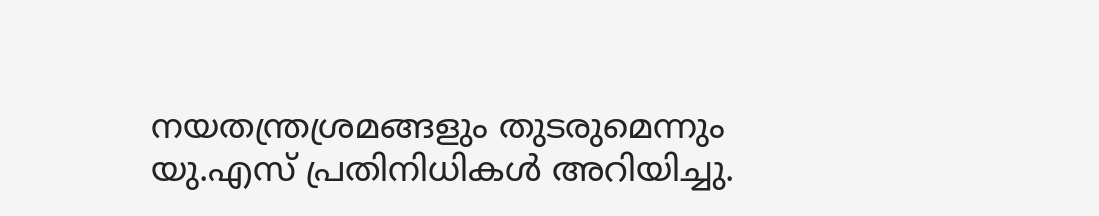നയതന്ത്രശ്രമങ്ങളും തുടരുമെന്നും യു.എസ് പ്രതിനിധികൾ അറിയിച്ചു.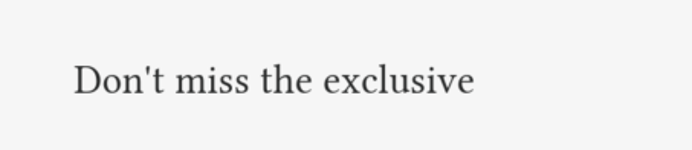Don't miss the exclusive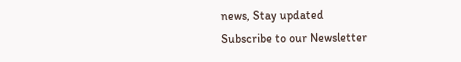news, Stay updated
Subscribe to our Newsletter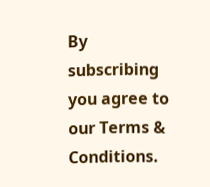By subscribing you agree to our Terms & Conditions.